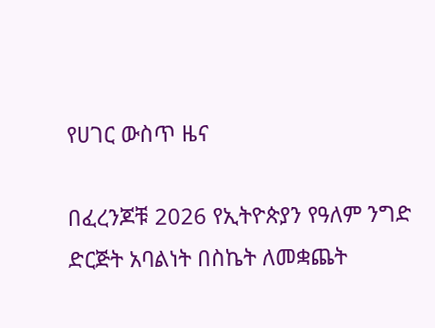የሀገር ውስጥ ዜና

በፈረንጆቹ 2026 የኢትዮጵያን የዓለም ንግድ ድርጅት አባልነት በስኬት ለመቋጨት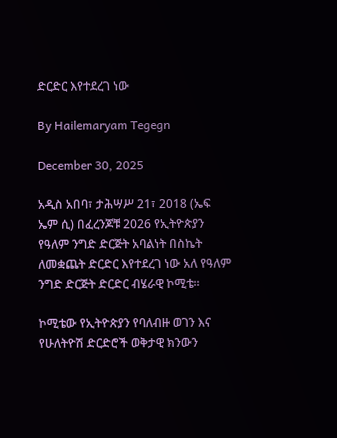ድርድር እየተደረገ ነው

By Hailemaryam Tegegn

December 30, 2025

አዲስ አበባ፣ ታሕሣሥ 21፣ 2018 (ኤፍ ኤም ሲ) በፈረንጆቹ 2026 የኢትዮጵያን የዓለም ንግድ ድርጅት አባልነት በስኬት ለመቋጨት ድርድር እየተደረገ ነው አለ የዓለም ንግድ ድርጅት ድርድር ብሄራዊ ኮሚቴ።

ኮሚቴው የኢትዮጵያን የባለብዙ ወገን እና የሁለትዮሽ ድርድሮች ወቅታዊ ክንውን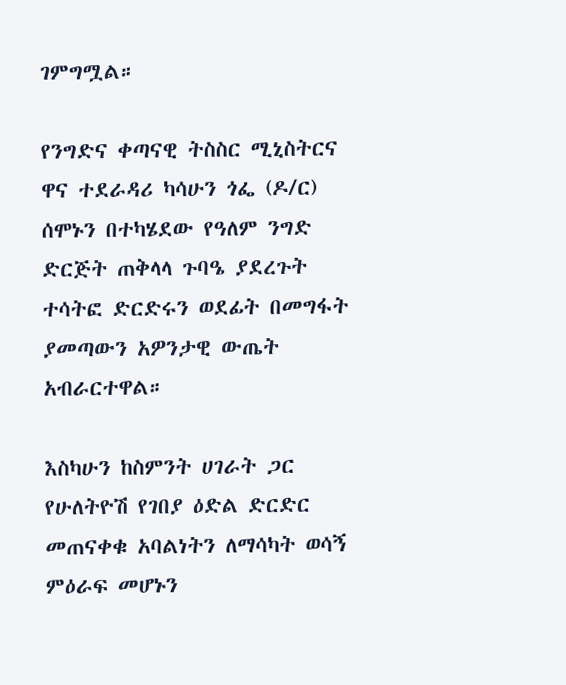ገምግሟል።

የንግድና ቀጣናዊ ትስስር ሚኒስትርና ዋና ተደራዳሪ ካሳሁን ጎፌ (ዶ/ር) ሰሞኑን በተካሄደው የዓለም ንግድ ድርጅት ጠቅላላ ጉባዔ ያደረጉት ተሳትፎ ድርድሩን ወደፊት በመግፋት ያመጣውን አዎንታዊ ውጤት አብራርተዋል።

እስካሁን ከስምንት ሀገራት ጋር የሁለትዮሽ የገበያ ዕድል ድርድር መጠናቀቁ አባልነትን ለማሳካት ወሳኝ ምዕራፍ መሆኑን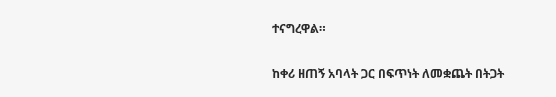ተናግረዋል።

ከቀሪ ዘጠኝ አባላት ጋር በፍጥነት ለመቋጨት በትጋት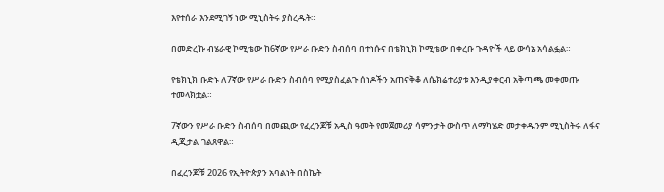እየተሰራ እንደሚገኝ ነው ሚኒስትሩ ያስረዱት።

በመድረኩ ብሄራዊ ኮሚቴው ከ6ኛው የሥራ ቡድን ስብሰባ በተነሱና በቴክኒክ ኮሚቴው በቀረቡ ጉዳዮች ላይ ውሳኔ አሳልፏል።

የቴክኒክ ቡድኑ ለ7ኛው የሥራ ቡድን ስብሰባ የሚያስፈልጉ ሰነዶችን አጠናቅቆ ለሴክሬተሪያቱ እንዲያቀርብ አቅጣጫ መቀመጡ ተመላክቷል።

7ኛውን የሥራ ቡድን ስብሰባ በመጪው የፈረንጆቹ አዲስ ዓመት የመጀመሪያ ሳምንታት ውስጥ ለማካሄድ መታቀዱንም ሚኒስትሩ ለፋና ዲጂታል ገልጸዋል።

በፈረንጆቹ 2026 የኢትዮጵያን አባልነት በስኬት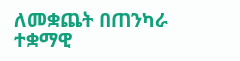ለመቋጨት በጠንካራ ተቋማዊ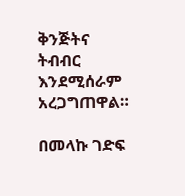ቅንጅትና ትብብር እንደሚሰራም አረጋግጠዋል።

በመላኩ ገድፍ